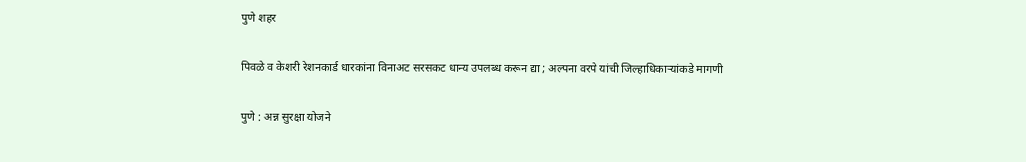पुणे शहर

पिवळे व केशरी रेशनकार्ड धारकांना विनाअट सरसकट धान्य उपलब्ध करून द्या ; अल्पना वरपे यांची जिल्हाधिकाऱ्यांकडे मागणी

पुणे : अन्न सुरक्षा योजने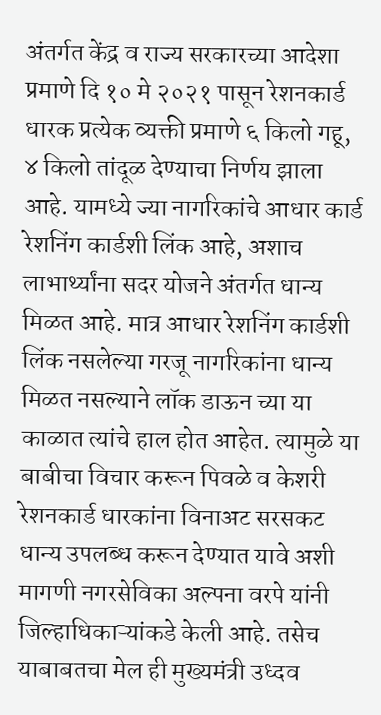अंतर्गत केंद्र व राज्य सरकारच्या आदेशा प्रमाणे दि १० मे २०२१ पासून रेशनकार्ड धारक प्रत्येक व्यक्ती प्रमाणे ६ किलो गहू, ४ किलो तांदूळ देण्याचा निर्णय झाला आहे. यामध्ये ज्या नागरिकांचे आधार कार्ड रेशनिंग कार्डशी लिंक आहे, अशाच लाभार्थ्यांना सदर योजने अंतर्गत धान्य मिळत आहे. मात्र आधार रेशनिंग कार्डशी लिंक नसलेल्या गरजू नागरिकांना धान्य मिळत नसल्याने लॉक डाऊन च्या या काळात त्यांचे हाल होत आहेत. त्यामुळे या बाबीचा विचार करून पिवळे व केशरी रेशनकार्ड धारकांना विनाअट सरसकट धान्य उपलब्ध करून देण्यात यावे अशी मागणी नगरसेविका अल्पना वरपे यांनी जिल्हाधिकाऱ्यांकडे केली आहे. तसेच याबाबतचा मेल ही मुख्यमंत्री उध्दव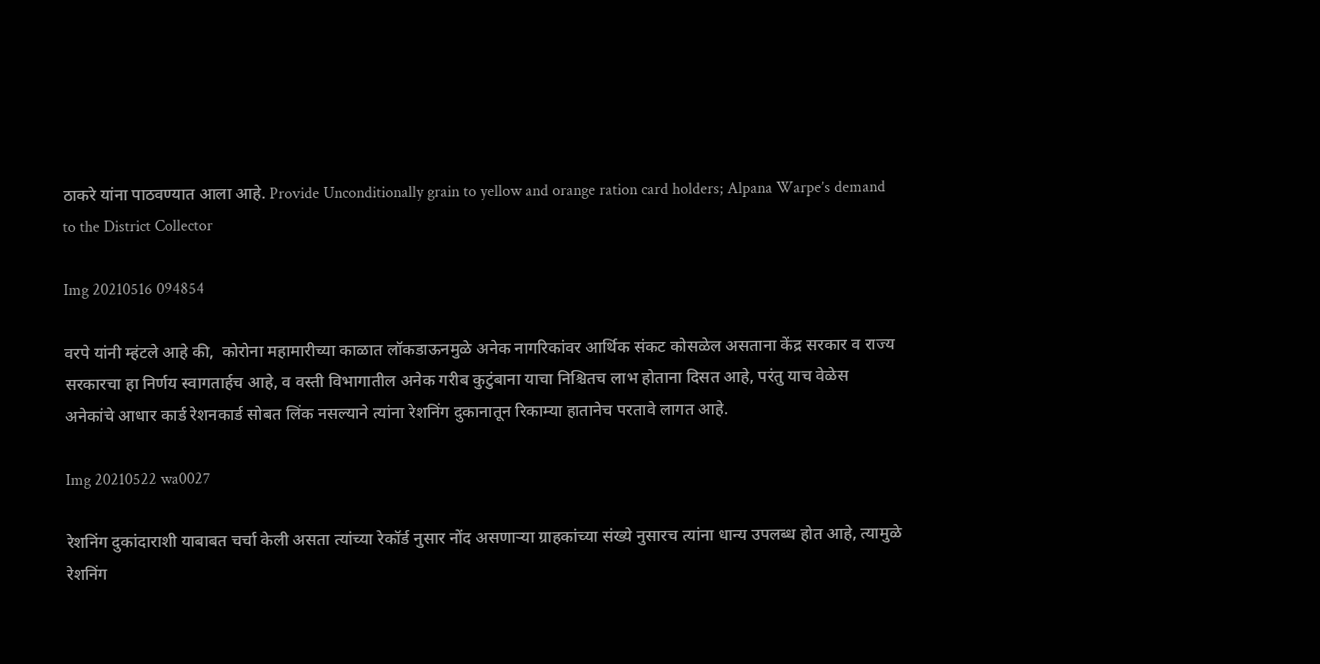ठाकरे यांना पाठवण्यात आला आहे. Provide Unconditionally grain to yellow and orange ration card holders; Alpana Warpe’s demand to the District Collector

Img 20210516 094854

वरपे यांनी म्हंटले आहे की,  कोरोना महामारीच्या काळात लॉकडाऊनमुळे अनेक नागरिकांवर आर्थिक संकट कोसळेल असताना केंद्र सरकार व राज्य सरकारचा हा निर्णय स्वागतार्हच आहे, व वस्ती विभागातील अनेक गरीब कुटुंबाना याचा निश्चितच लाभ होताना दिसत आहे, परंतु याच वेळेस अनेकांचे आधार कार्ड रेशनकार्ड सोबत लिंक नसल्याने त्यांना रेशनिंग दुकानातून रिकाम्या हातानेच परतावे लागत आहे.

Img 20210522 wa0027

रेशनिंग दुकांदाराशी याबाबत चर्चा केली असता त्यांच्या रेकॉर्ड नुसार नोंद असणाऱ्या ग्राहकांच्या संख्ये नुसारच त्यांना धान्य उपलब्ध होत आहे, त्यामुळे रेशनिंग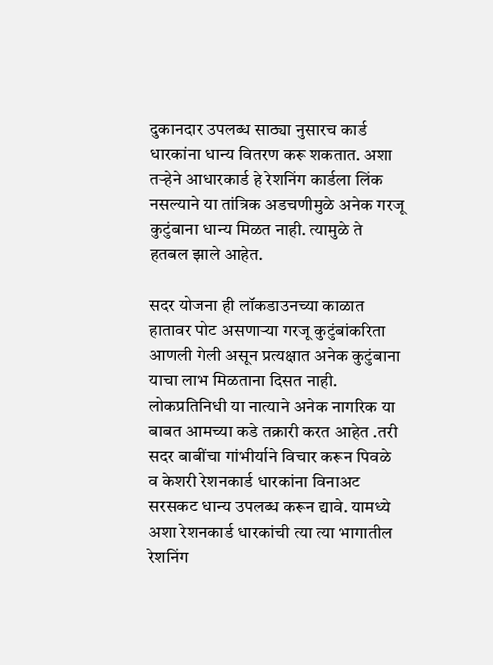दुकानदार उपलब्ध साठ्या नुसारच कार्ड धारकांना धान्य वितरण करू शकतात. अशा तऱ्हेने आधारकार्ड हे रेशनिंग कार्डला लिंक नसल्याने या तांत्रिक अडचणीमुळे अनेक गरजू कुटुंबाना धान्य मिळत नाही. त्यामुळे ते हतबल झाले आहेत.

सदर योजना ही लॉकडाउनच्या काळात हातावर पोट असणाऱ्या गरजू कुटुंबांकरिता आणली गेली असून प्रत्यक्षात अनेक कुटुंबाना याचा लाभ मिळताना दिसत नाही. लोकप्रतिनिधी या नात्याने अनेक नागरिक या बाबत आमच्या कडे तक्रारी करत आहेत .तरी सदर बाबींचा गांभीर्याने विचार करून पिवळे व केशरी रेशनकार्ड धारकांना विनाअट सरसकट धान्य उपलब्ध करून द्यावे. यामध्ये अशा रेशनकार्ड धारकांची त्या त्या भागातील रेशनिंग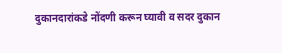दुकानदारांकडे नोंदणी करून घ्यावी व सदर दुकान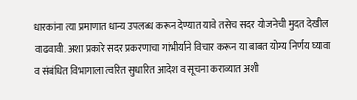धारकांना त्या प्रमाणात धान्य उपलब्ध करून देण्यात यावे तसेच सदर योजनेची मुदत देखील वाढवावी. अशा प्रकारे सदर प्रकरणाचा गांभीर्याने विचार करून या बाबत योग्य निर्णय घ्यावा व संबंधित विभागाला त्वरित सुधारित आदेश व सूचना कराव्यात अशी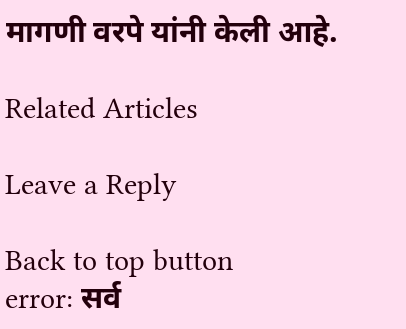मागणी वरपे यांनी केली आहे.

Related Articles

Leave a Reply

Back to top button
error: सर्व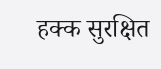हक्क सुरक्षित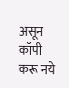असून कॉपी करू नये